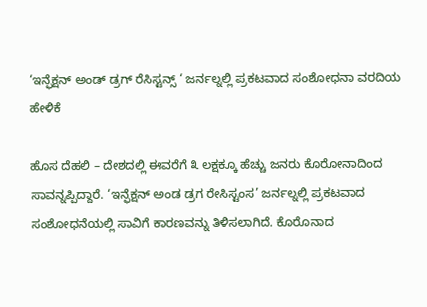‘ಇನ್ಫೆಕ್ಷನ್ ಅಂಡ್ ಡ್ರಗ್ ರೆಸಿಸ್ಟನ್ಸ್ ‘ ಜರ್ನಲ್ನಲ್ಲಿ ಪ್ರಕಟವಾದ ಸಂಶೋಧನಾ ವರದಿಯ ಹೇಳಿಕೆ

ಹೊಸ ದೆಹಲಿ – ದೇಶದಲ್ಲಿ ಈವರೆಗೆ ೩ ಲಕ್ಷಕ್ಕೂ ಹೆಚ್ಚು ಜನರು ಕೊರೋನಾದಿಂದ ಸಾವನ್ನಪ್ಪಿದ್ದಾರೆ. ‘ಇನ್ಫೆಕ್ಷನ್ ಅಂಡ ಡ್ರಗ ರೇಸಿಸ್ಟಂಸ’ ಜರ್ನಲ್ನಲ್ಲಿ ಪ್ರಕಟವಾದ ಸಂಶೋಧನೆಯಲ್ಲಿ ಸಾವಿಗೆ ಕಾರಣವನ್ನು ತಿಳಿಸಲಾಗಿದೆ. ಕೊರೊನಾದ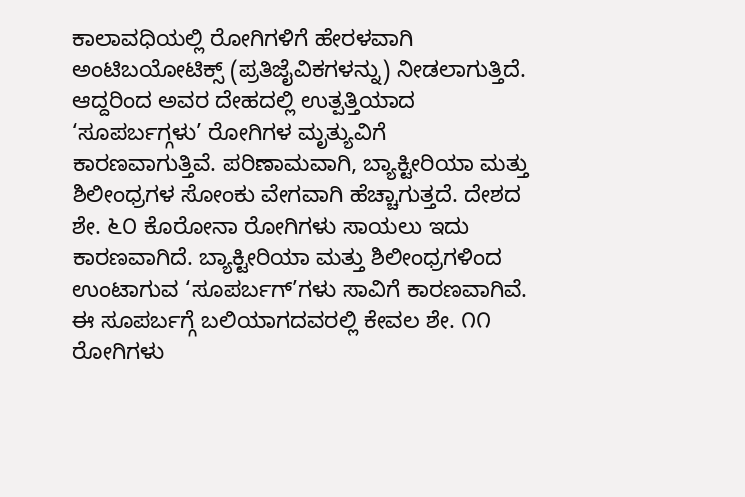ಕಾಲಾವಧಿಯಲ್ಲಿ ರೋಗಿಗಳಿಗೆ ಹೇರಳವಾಗಿ ಅಂಟಿಬಯೋಟಿಕ್ಸ್ (ಪ್ರತಿಜೈವಿಕಗಳನ್ನು) ನೀಡಲಾಗುತ್ತಿದೆ. ಆದ್ದರಿಂದ ಅವರ ದೇಹದಲ್ಲಿ ಉತ್ಪತ್ತಿಯಾದ ‘ಸೂಪರ್ಬಗ್ಗಳು’ ರೋಗಿಗಳ ಮೃತ್ಯುವಿಗೆ ಕಾರಣವಾಗುತ್ತಿವೆ. ಪರಿಣಾಮವಾಗಿ, ಬ್ಯಾಕ್ಟೀರಿಯಾ ಮತ್ತು ಶಿಲೀಂಧ್ರಗಳ ಸೋಂಕು ವೇಗವಾಗಿ ಹೆಚ್ಚಾಗುತ್ತದೆ. ದೇಶದ ಶೇ. ೬೦ ಕೊರೋನಾ ರೋಗಿಗಳು ಸಾಯಲು ಇದು ಕಾರಣವಾಗಿದೆ. ಬ್ಯಾಕ್ಟೀರಿಯಾ ಮತ್ತು ಶಿಲೀಂಧ್ರಗಳಿಂದ ಉಂಟಾಗುವ ‘ಸೂಪರ್ಬಗ್’ಗಳು ಸಾವಿಗೆ ಕಾರಣವಾಗಿವೆ. ಈ ಸೂಪರ್ಬಗ್ಗೆ ಬಲಿಯಾಗದವರಲ್ಲಿ ಕೇವಲ ಶೇ. ೧೧ ರೋಗಿಗಳು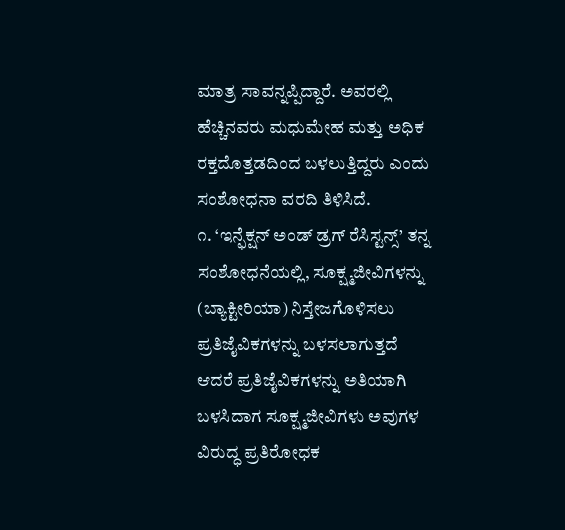ಮಾತ್ರ ಸಾವನ್ನಪ್ಪಿದ್ದಾರೆ. ಅವರಲ್ಲಿ ಹೆಚ್ಚಿನವರು ಮಧುಮೇಹ ಮತ್ತು ಅಧಿಕ ರಕ್ತದೊತ್ತಡದಿಂದ ಬಳಲುತ್ತಿದ್ದರು ಎಂದು ಸಂಶೋಧನಾ ವರದಿ ತಿಳಿಸಿದೆ.
೧. ‘ಇನ್ಫೆಕ್ಷನ್ ಅಂಡ್ ಡ್ರಗ್ ರೆಸಿಸ್ಟನ್ಸ್’ ತನ್ನ ಸಂಶೋಧನೆಯಲ್ಲಿ, ಸೂಕ್ಷ್ಮಜೀವಿಗಳನ್ನು (ಬ್ಯಾಕ್ಟೀರಿಯಾ) ನಿಸ್ತೇಜಗೊಳಿಸಲು ಪ್ರತಿಜೈವಿಕಗಳನ್ನು ಬಳಸಲಾಗುತ್ತದೆ ಆದರೆ ಪ್ರತಿಜೈವಿಕಗಳನ್ನು ಅತಿಯಾಗಿ ಬಳಸಿದಾಗ ಸೂಕ್ಷ್ಮಜೀವಿಗಳು ಅವುಗಳ ವಿರುದ್ಧ ಪ್ರತಿರೋಧಕ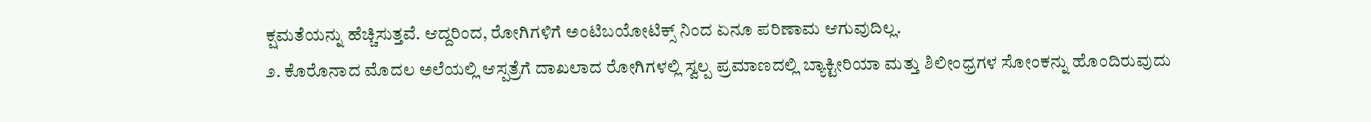ಕ್ಷಮತೆಯನ್ನು ಹೆಚ್ಚಿಸುತ್ತವೆ. ಆದ್ದರಿಂದ, ರೋಗಿಗಳಿಗೆ ಅಂಟಿಬಯೋಟಿಕ್ಸ್ ನಿಂದ ಏನೂ ಪರಿಣಾಮ ಆಗುವುದಿಲ್ಲ.
೨. ಕೊರೊನಾದ ಮೊದಲ ಅಲೆಯಲ್ಲಿ ಆಸ್ಪತ್ರೆಗೆ ದಾಖಲಾದ ರೋಗಿಗಳಲ್ಲಿ ಸ್ವಲ್ಪ ಪ್ರಮಾಣದಲ್ಲಿ ಬ್ಯಾಕ್ಟೀರಿಯಾ ಮತ್ತು ಶಿಲೀಂಧ್ರಗಳ ಸೋಂಕನ್ನು ಹೊಂದಿರುವುದು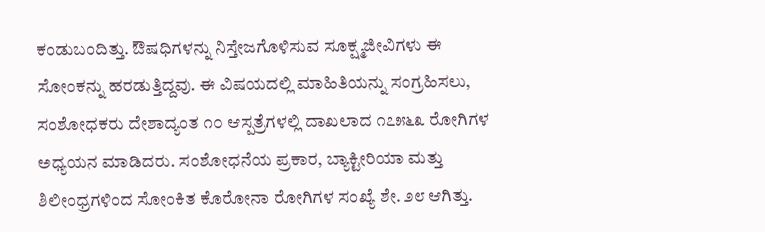ಕಂಡುಬಂದಿತ್ತು. ಔಷಧಿಗಳನ್ನು ನಿಸ್ತೇಜಗೊಳಿಸುವ ಸೂಕ್ಷ್ಮಜೀವಿಗಳು ಈ ಸೋಂಕನ್ನು ಹರಡುತ್ತಿದ್ದವು. ಈ ವಿಷಯದಲ್ಲಿ ಮಾಹಿತಿಯನ್ನು ಸಂಗ್ರಹಿಸಲು, ಸಂಶೋಧಕರು ದೇಶಾದ್ಯಂತ ೧೦ ಆಸ್ಪತ್ರೆಗಳಲ್ಲಿ ದಾಖಲಾದ ೧೭೫೬೩ ರೋಗಿಗಳ ಅಧ್ಯಯನ ಮಾಡಿದರು. ಸಂಶೋಧನೆಯ ಪ್ರಕಾರ, ಬ್ಯಾಕ್ಟೀರಿಯಾ ಮತ್ತು ಶಿಲೀಂಧ್ರಗಳಿಂದ ಸೋಂಕಿತ ಕೊರೋನಾ ರೋಗಿಗಳ ಸಂಖ್ಯೆ ಶೇ. ೨೮ ಆಗಿತ್ತು.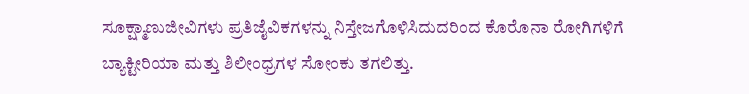ಸೂಕ್ಷ್ಮಾಣುಜೀವಿಗಳು ಪ್ರತಿಜೈವಿಕಗಳನ್ನು ನಿಸ್ತೇಜಗೊಳಿಸಿದುದರಿಂದ ಕೊರೊನಾ ರೋಗಿಗಳಿಗೆ ಬ್ಯಾಕ್ಟೀರಿಯಾ ಮತ್ತು ಶಿಲೀಂಧ್ರಗಳ ಸೋಂಕು ತಗಲಿತ್ತು.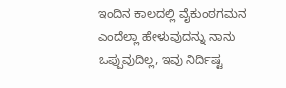ಇಂದಿನ ಕಾಲದಲ್ಲಿ ವೈಕುಂಠಗಮನ ಎಂದೆಲ್ಲಾ ಹೇಳುವುದನ್ನು ನಾನು ಒಪ್ಪುವುದಿಲ್ಲ, ಇವು ನಿರ್ದಿಷ್ಟ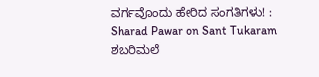ವರ್ಗವೊಂದು ಹೇರಿದ ಸಂಗತಿಗಳು! : Sharad Pawar on Sant Tukaram
ಶಬರಿಮಲೆ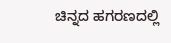ಚಿನ್ನದ ಹಗರಣದಲ್ಲಿ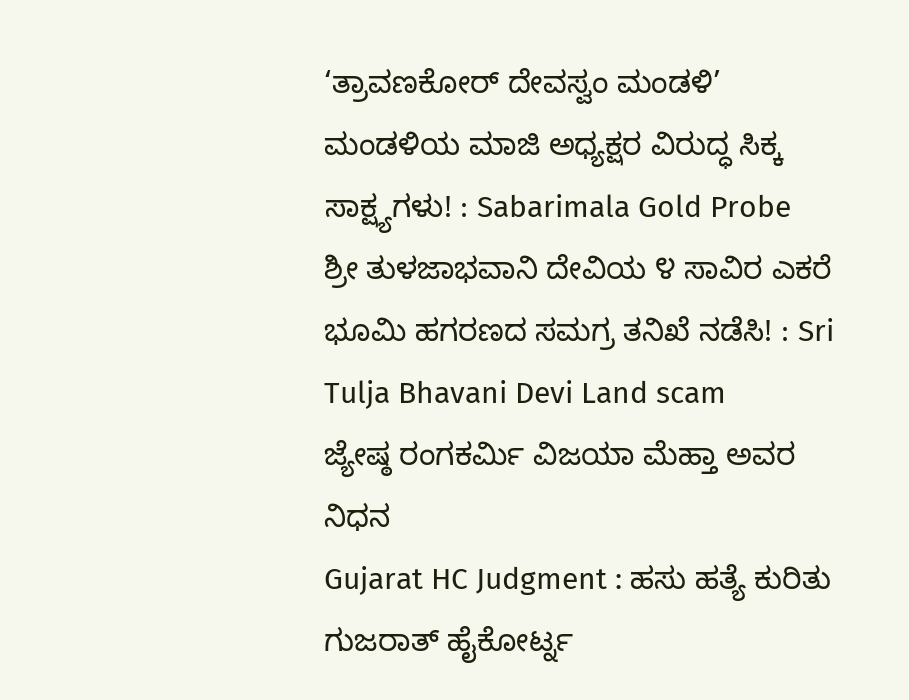‘ತ್ರಾವಣಕೋರ್ ದೇವಸ್ವಂ ಮಂಡಳಿ’ ಮಂಡಳಿಯ ಮಾಜಿ ಅಧ್ಯಕ್ಷರ ವಿರುದ್ಧ ಸಿಕ್ಕ ಸಾಕ್ಷ್ಯಗಳು! : Sabarimala Gold Probe
ಶ್ರೀ ತುಳಜಾಭವಾನಿ ದೇವಿಯ ೪ ಸಾವಿರ ಎಕರೆ ಭೂಮಿ ಹಗರಣದ ಸಮಗ್ರ ತನಿಖೆ ನಡೆಸಿ! : Sri Tulja Bhavani Devi Land scam
ಜ್ಯೇಷ್ಠ ರಂಗಕರ್ಮಿ ವಿಜಯಾ ಮೆಹ್ತಾ ಅವರ ನಿಧನ
Gujarat HC Judgment : ಹಸು ಹತ್ಯೆ ಕುರಿತು ಗುಜರಾತ್ ಹೈಕೋರ್ಟ್ನ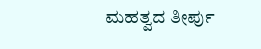ಮಹತ್ವದ ತೀರ್ಪು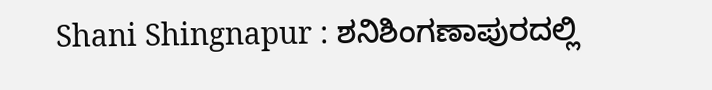Shani Shingnapur : ಶನಿಶಿಂಗಣಾಪುರದಲ್ಲಿ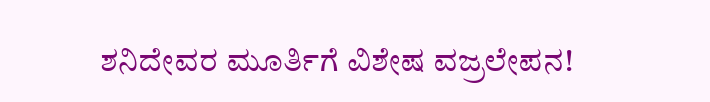ಶನಿದೇವರ ಮೂರ್ತಿಗೆ ವಿಶೇಷ ವಜ್ರಲೇಪನ!